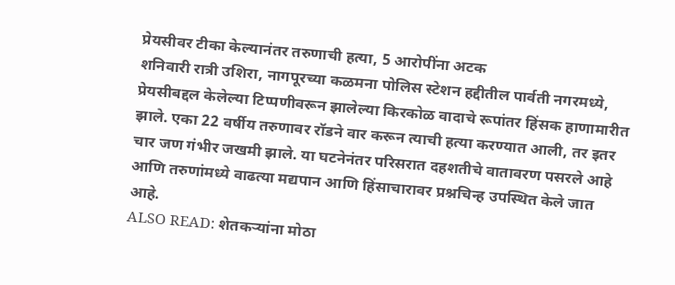प्रेयसीवर टीका केल्यानंतर तरुणाची हत्या, 5 आरोपींना अटक
शनिवारी रात्री उशिरा, नागपूरच्या कळमना पोलिस स्टेशन हद्दीतील पार्वती नगरमध्ये, प्रेयसीबद्दल केलेल्या टिप्पणीवरून झालेल्या किरकोळ वादाचे रूपांतर हिंसक हाणामारीत झाले. एका 22 वर्षीय तरुणावर रॉडने वार करून त्याची हत्या करण्यात आली, तर इतर चार जण गंभीर जखमी झाले. या घटनेनंतर परिसरात दहशतीचे वातावरण पसरले आहे आणि तरुणांमध्ये वाढत्या मद्यपान आणि हिंसाचारावर प्रश्नचिन्ह उपस्थित केले जात आहे.
ALSO READ: शेतकऱ्यांना मोठा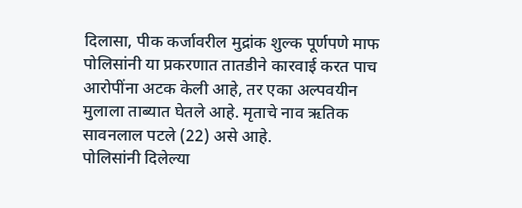दिलासा, पीक कर्जावरील मुद्रांक शुल्क पूर्णपणे माफ
पोलिसांनी या प्रकरणात तातडीने कारवाई करत पाच आरोपींना अटक केली आहे, तर एका अल्पवयीन मुलाला ताब्यात घेतले आहे. मृताचे नाव ऋतिक सावनलाल पटले (22) असे आहे.
पोलिसांनी दिलेल्या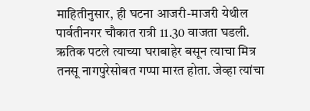माहितीनुसार, ही घटना आजरी-माजरी येथील पार्वतीनगर चौकात रात्री 11.30 वाजता घडली.
ऋतिक पटले त्याच्या घराबाहेर बसून त्याचा मित्र तनसू नागपुरेसोबत गप्पा मारत होता. जेव्हा त्यांचा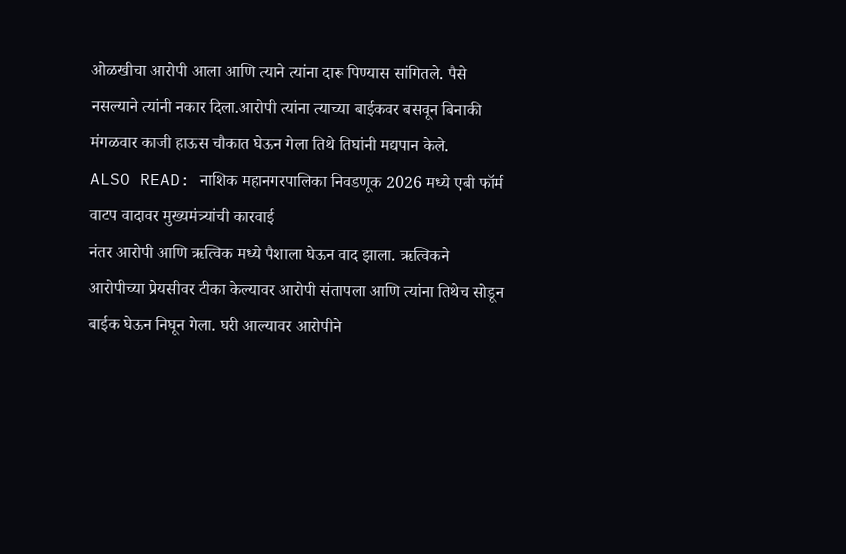ओळखीचा आरोपी आला आणि त्याने त्यांना दारू पिण्यास सांगितले. पैसे नसल्याने त्यांनी नकार दिला.आरोपी त्यांना त्याच्या बाईकवर बसवून बिनाकी मंगळवार काजी हाऊस चौकात घेऊन गेला तिथे तिघांनी मद्यपान केले.
ALSO READ: नाशिक महानगरपालिका निवडणूक 2026 मध्ये एबी फॉर्म वाटप वादावर मुख्यमंत्र्यांची कारवाई
नंतर आरोपी आणि ऋत्विक मध्ये पैशाला घेऊन वाद झाला. ऋत्विकने आरोपीच्या प्रेयसीवर टीका केल्यावर आरोपी संतापला आणि त्यांना तिथेच सोडून बाईक घेऊन निघून गेला. घरी आल्यावर आरोपीने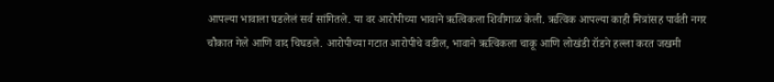आपल्या भावाला घडलेलं सर्व सांगितले. या वर आरोपीच्या भावाने ऋत्विकला शिवीगाळ केली. ऋत्विक आपल्या काही मित्रांसह पार्वती नगर चौकात गेले आणि वाद चिघडले. आरोपीच्या गटात आरोपीचे वडील, भावाने ऋत्विकला चाकू आणि लोखंडी रॉडने हल्ला करत जखमी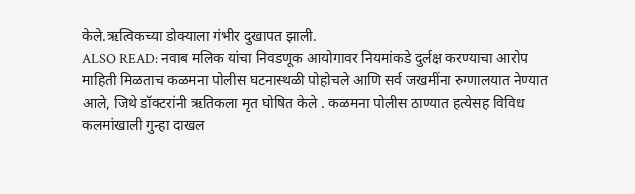केले.ऋत्विकच्या डोक्याला गंभीर दुखापत झाली.
ALSO READ: नवाब मलिक यांचा निवडणूक आयोगावर नियमांकडे दुर्लक्ष करण्याचा आरोप
माहिती मिळताच कळमना पोलीस घटनास्थळी पोहोचले आणि सर्व जखमींना रुग्णालयात नेण्यात आले, जिथे डॉक्टरांनी ऋतिकला मृत घोषित केले . कळमना पोलीस ठाण्यात हत्येसह विविध कलमांखाली गुन्हा दाखल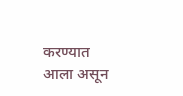करण्यात आला असून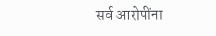सर्व आरोपींना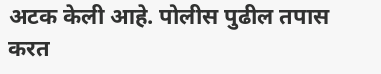अटक केली आहे. पोलीस पुढील तपास करत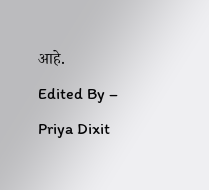आहे.
Edited By – Priya Dixit